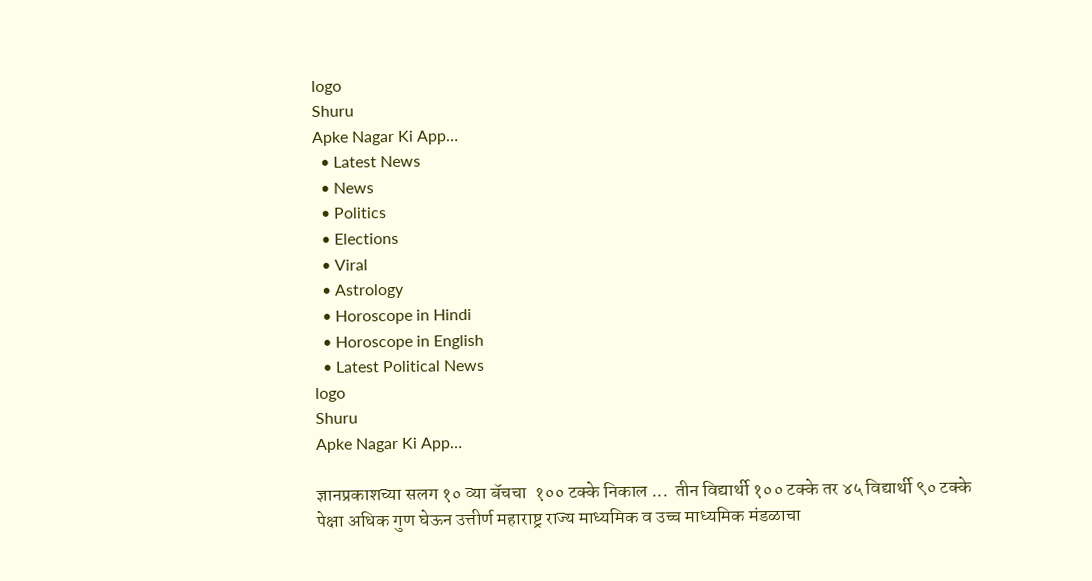logo
Shuru
Apke Nagar Ki App…
  • Latest News
  • News
  • Politics
  • Elections
  • Viral
  • Astrology
  • Horoscope in Hindi
  • Horoscope in English
  • Latest Political News
logo
Shuru
Apke Nagar Ki App…

ज्ञानप्रकाशच्या सलग १० व्या बॅचचा  १०० टक्के निकाल ...  तीन विद्यार्थी १०० टक्के तर ४५ विद्यार्थी ९० टक्के पेक्षा अधिक गुण घेऊन उत्तीर्ण महाराष्ट्र राज्य माध्यमिक व उच्च माध्यमिक मंडळाचा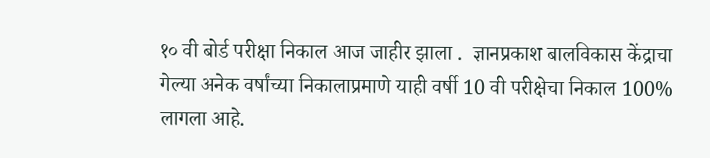१० वी बोर्ड परीक्षा निकाल आज जाहीर झाला .  ज्ञानप्रकाश बालविकास केंद्राचा गेल्या अनेक वर्षांच्या निकालाप्रमाणे याही वर्षी 10 वी परीक्षेचा निकाल 100% लागला आहे.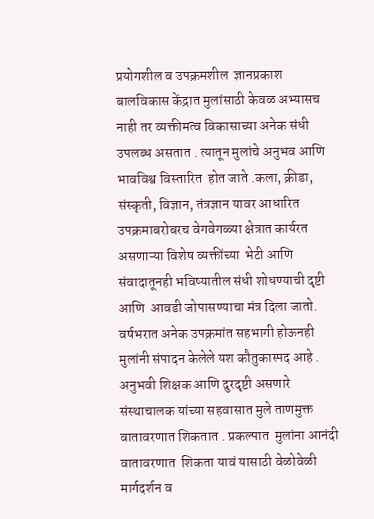प्रयोगशील व उपक्रमशील  ज्ञानप्रकाश बालविकास केंद्रात मुलांसाठी केवळ अभ्यासच नाही तर व्यक्तीमत्व विकासाच्या अनेक संधी उपलब्ध असतात . त्यातून मुलांचे अनुभव आणि भावविश्व विस्तारित  होत जाते .कला, क्रीडा, संस्कृती, विज्ञान, तंत्रज्ञान यावर आधारित उपक्रमाबरोबरच वेगवेगळ्या क्षेत्रात कार्यरत असणाऱ्या विशेष व्यक्तींच्या  भेटी आणि संवादातूनही भविष्यातील संधी शोधण्याची दृष्टी आणि  आवडी जोपासण्याचा मंत्र दिला जातो. वर्षभरात अनेक उपक्रमांत सहभागी होऊनही मुलांनी संपादन केलेले यश कौतुकास्पद आहे . अनुभवी शिक्षक आणि दुरदृष्टी असणारे संस्थाचालक यांच्या सहवासात मुले ताणमुक्त वातावरणात शिकतात . प्रकल्पात  मुलांना आनंदी वातावरणात  शिकता यावं यासाठी वेळोवेळी मार्गदर्शन व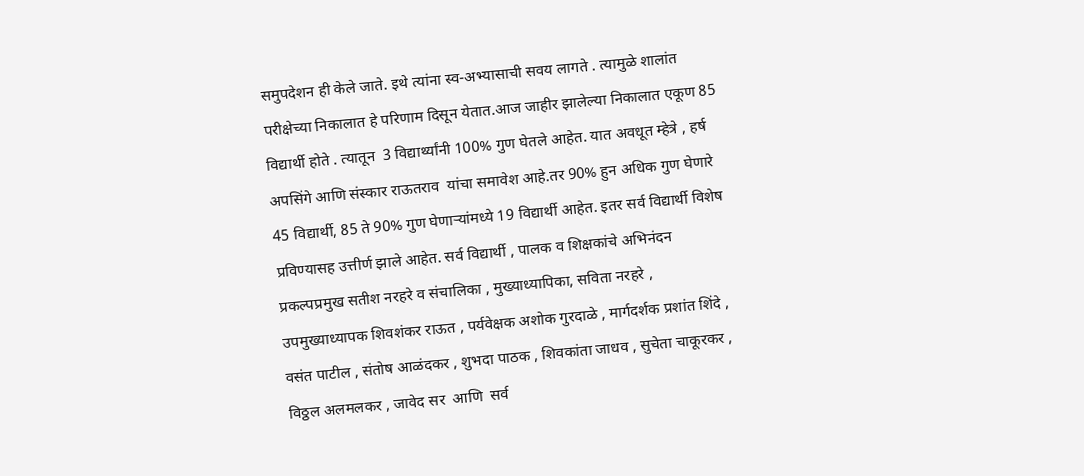समुपदेशन ही केले जाते. इथे त्यांना स्व-अभ्यासाची सवय लागते . त्यामुळे शालांत परीक्षेच्या निकालात हे परिणाम दिसून येतात.आज जाहीर झालेल्या निकालात एकूण 85 विद्यार्थी होते . त्यातून  3 विद्यार्थ्यांनी 100% गुण घेतले आहेत. यात अवधूत म्हेत्रे , हर्ष अपसिंगे आणि संस्कार राऊतराव  यांचा समावेश आहे.तर 90% हुन अधिक गुण घेणारे 45 विद्यार्थी, 85 ते 90% गुण घेणाऱ्यांमध्ये 19 विद्यार्थी आहेत. इतर सर्व विद्यार्थी विशेष प्रविण्यासह उत्तीर्ण झाले आहेत. सर्व विद्यार्थी , पालक व शिक्षकांचे अभिनंदन प्रकल्पप्रमुख सतीश नरहरे व संचालिका , मुख्याध्यापिका, सविता नरहरे , उपमुख्याध्यापक शिवशंकर राऊत , पर्यवेक्षक अशोक गुरदाळे , मार्गदर्शक प्रशांत शिंदे , वसंत पाटील , संतोष आळंदकर , शुभदा पाठक , शिवकांता जाधव , सुचेता चाकूरकर , विठ्ठल अलमलकर , जावेद सर  आणि  सर्व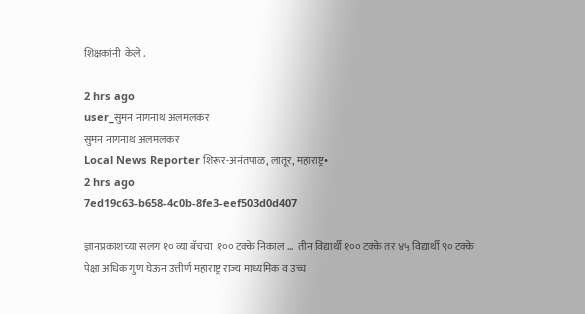शिक्षकांनी  केले .

2 hrs ago
user_सुमन नागनाथ अलमलकर
सुमन नागनाथ अलमलकर
Local News Reporter शिरूर-अनंतपाळ, लातूर, महाराष्ट्र•
2 hrs ago
7ed19c63-b658-4c0b-8fe3-eef503d0d407

ज्ञानप्रकाशच्या सलग १० व्या बॅचचा  १०० टक्के निकाल ...  तीन विद्यार्थी १०० टक्के तर ४५ विद्यार्थी ९० टक्के पेक्षा अधिक गुण घेऊन उत्तीर्ण महाराष्ट्र राज्य माध्यमिक व उच्च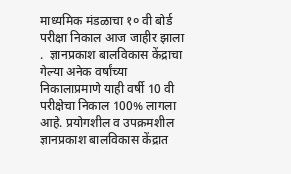माध्यमिक मंडळाचा १० वी बोर्ड परीक्षा निकाल आज जाहीर झाला .  ज्ञानप्रकाश बालविकास केंद्राचा गेल्या अनेक वर्षांच्या निकालाप्रमाणे याही वर्षी 10 वी परीक्षेचा निकाल 100% लागला आहे. प्रयोगशील व उपक्रमशील  ज्ञानप्रकाश बालविकास केंद्रात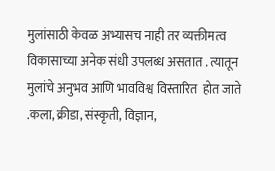मुलांसाठी केवळ अभ्यासच नाही तर व्यक्तीमत्व विकासाच्या अनेक संधी उपलब्ध असतात . त्यातून मुलांचे अनुभव आणि भावविश्व विस्तारित  होत जाते .कला, क्रीडा, संस्कृती, विज्ञान,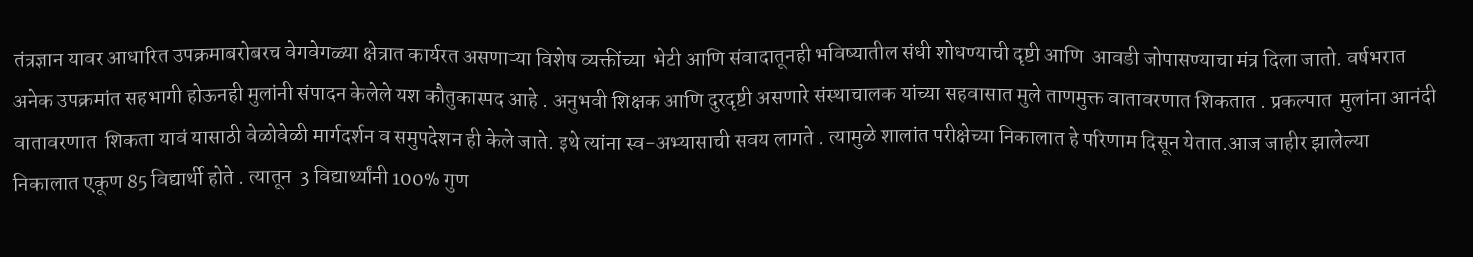तंत्रज्ञान यावर आधारित उपक्रमाबरोबरच वेगवेगळ्या क्षेत्रात कार्यरत असणाऱ्या विशेष व्यक्तींच्या  भेटी आणि संवादातूनही भविष्यातील संधी शोधण्याची दृष्टी आणि  आवडी जोपासण्याचा मंत्र दिला जातो. वर्षभरात अनेक उपक्रमांत सहभागी होऊनही मुलांनी संपादन केलेले यश कौतुकास्पद आहे . अनुभवी शिक्षक आणि दुरदृष्टी असणारे संस्थाचालक यांच्या सहवासात मुले ताणमुक्त वातावरणात शिकतात . प्रकल्पात  मुलांना आनंदी वातावरणात  शिकता यावं यासाठी वेळोवेळी मार्गदर्शन व समुपदेशन ही केले जाते. इथे त्यांना स्व-अभ्यासाची सवय लागते . त्यामुळे शालांत परीक्षेच्या निकालात हे परिणाम दिसून येतात.आज जाहीर झालेल्या निकालात एकूण 85 विद्यार्थी होते . त्यातून  3 विद्यार्थ्यांनी 100% गुण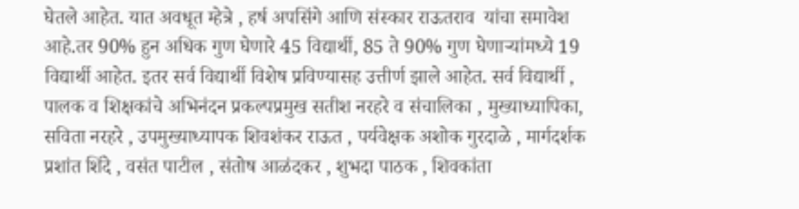घेतले आहेत. यात अवधूत म्हेत्रे , हर्ष अपसिंगे आणि संस्कार राऊतराव  यांचा समावेश आहे.तर 90% हुन अधिक गुण घेणारे 45 विद्यार्थी, 85 ते 90% गुण घेणाऱ्यांमध्ये 19 विद्यार्थी आहेत. इतर सर्व विद्यार्थी विशेष प्रविण्यासह उत्तीर्ण झाले आहेत. सर्व विद्यार्थी , पालक व शिक्षकांचे अभिनंदन प्रकल्पप्रमुख सतीश नरहरे व संचालिका , मुख्याध्यापिका, सविता नरहरे , उपमुख्याध्यापक शिवशंकर राऊत , पर्यवेक्षक अशोक गुरदाळे , मार्गदर्शक प्रशांत शिंदे , वसंत पाटील , संतोष आळंदकर , शुभदा पाठक , शिवकांता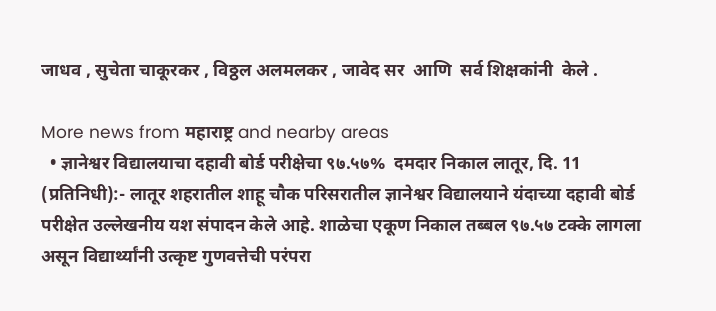जाधव , सुचेता चाकूरकर , विठ्ठल अलमलकर , जावेद सर  आणि  सर्व शिक्षकांनी  केले .

More news from महाराष्ट्र and nearby areas
  • ज्ञानेश्वर विद्यालयाचा दहावी बोर्ड परीक्षेचा ९७.५७%  दमदार निकाल लातूर, दि. 11 (प्रतिनिधी):- लातूर शहरातील शाहू चौक परिसरातील ज्ञानेश्वर विद्यालयाने यंदाच्या दहावी बोर्ड परीक्षेत उल्लेखनीय यश संपादन केले आहे. शाळेचा एकूण निकाल तब्बल ९७.५७ टक्के लागला असून विद्यार्थ्यांनी उत्कृष्ट गुणवत्तेची परंपरा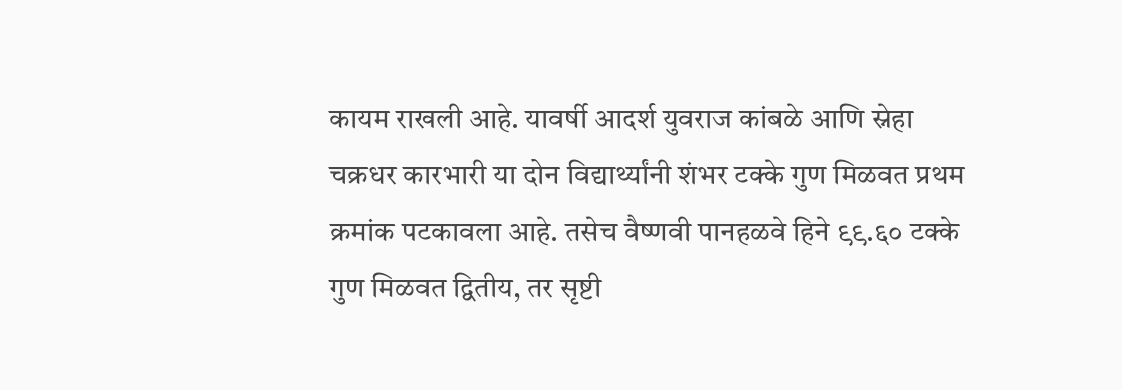कायम राखली आहे. यावर्षी आदर्श युवराज कांबळे आणि स्नेहा चक्रधर कारभारी या दोन विद्यार्थ्यांनी शंभर टक्के गुण मिळवत प्रथम क्रमांक पटकावला आहे. तसेच वैष्णवी पानहळवे हिने ९९.६० टक्के गुण मिळवत द्वितीय, तर सृष्टी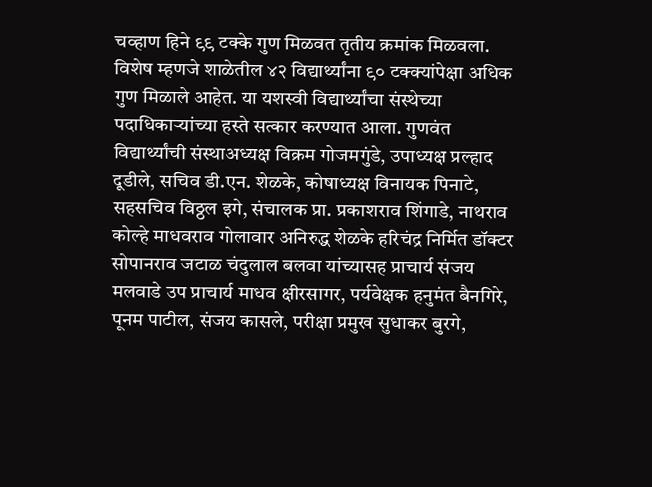चव्हाण हिने ९९ टक्के गुण मिळवत तृतीय क्रमांक मिळवला. विशेष म्हणजे शाळेतील ४२ विद्यार्थ्यांना ९० टक्क्यांपेक्षा अधिक गुण मिळाले आहेत. या यशस्वी विद्यार्थ्यांचा संस्थेच्या पदाधिकाऱ्यांच्या हस्ते सत्कार करण्यात आला. गुणवंत विद्यार्थ्यांची संस्थाअध्यक्ष विक्रम गोजमगुंडे, उपाध्यक्ष प्रल्हाद दूडीले, सचिव डी.एन. शेळके, कोषाध्यक्ष विनायक पिनाटे, सहसचिव विठ्ठल इगे, संचालक प्रा. प्रकाशराव शिंगाडे, नाथराव कोल्हे माधवराव गोलावार अनिरुद्ध शेळके हरिचंद्र निर्मित डॉक्टर सोपानराव जटाळ चंदुलाल बलवा यांच्यासह प्राचार्य संजय मलवाडे उप प्राचार्य माधव क्षीरसागर, पर्यवेक्षक हनुमंत बैनगिरे, पूनम पाटील, संजय कासले, परीक्षा प्रमुख सुधाकर बुरगे,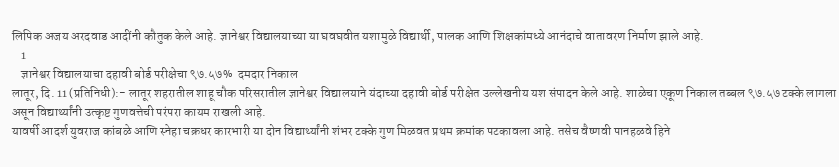लिपिक अजय अरदवाड आदींनी कौतुक केले आहे. ज्ञानेश्वर विद्यालयाच्या या घवघवीत यशामुळे विद्यार्थी, पालक आणि शिक्षकांमध्ये आनंदाचे वातावरण निर्माण झाले आहे.
    1
    ज्ञानेश्वर विद्यालयाचा दहावी बोर्ड परीक्षेचा ९७.५७%  दमदार निकाल
लातूर, दि. 11 (प्रतिनिधी):- लातूर शहरातील शाहू चौक परिसरातील ज्ञानेश्वर विद्यालयाने यंदाच्या दहावी बोर्ड परीक्षेत उल्लेखनीय यश संपादन केले आहे. शाळेचा एकूण निकाल तब्बल ९७.५७ टक्के लागला असून विद्यार्थ्यांनी उत्कृष्ट गुणवत्तेची परंपरा कायम राखली आहे.
यावर्षी आदर्श युवराज कांबळे आणि स्नेहा चक्रधर कारभारी या दोन विद्यार्थ्यांनी शंभर टक्के गुण मिळवत प्रथम क्रमांक पटकावला आहे. तसेच वैष्णवी पानहळवे हिने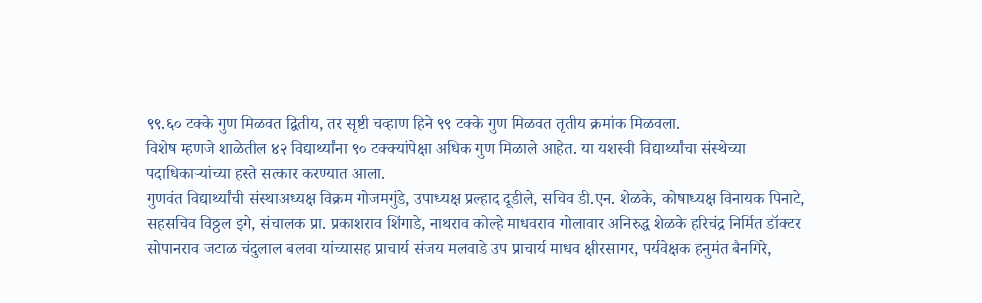९९.६० टक्के गुण मिळवत द्वितीय, तर सृष्टी चव्हाण हिने ९९ टक्के गुण मिळवत तृतीय क्रमांक मिळवला.
विशेष म्हणजे शाळेतील ४२ विद्यार्थ्यांना ९० टक्क्यांपेक्षा अधिक गुण मिळाले आहेत. या यशस्वी विद्यार्थ्यांचा संस्थेच्या पदाधिकाऱ्यांच्या हस्ते सत्कार करण्यात आला.
गुणवंत विद्यार्थ्यांची संस्थाअध्यक्ष विक्रम गोजमगुंडे, उपाध्यक्ष प्रल्हाद दूडीले, सचिव डी.एन. शेळके, कोषाध्यक्ष विनायक पिनाटे, सहसचिव विठ्ठल इगे, संचालक प्रा. प्रकाशराव शिंगाडे, नाथराव कोल्हे माधवराव गोलावार अनिरुद्ध शेळके हरिचंद्र निर्मित डॉक्टर सोपानराव जटाळ चंदुलाल बलवा यांच्यासह प्राचार्य संजय मलवाडे उप प्राचार्य माधव क्षीरसागर, पर्यवेक्षक हनुमंत बैनगिरे,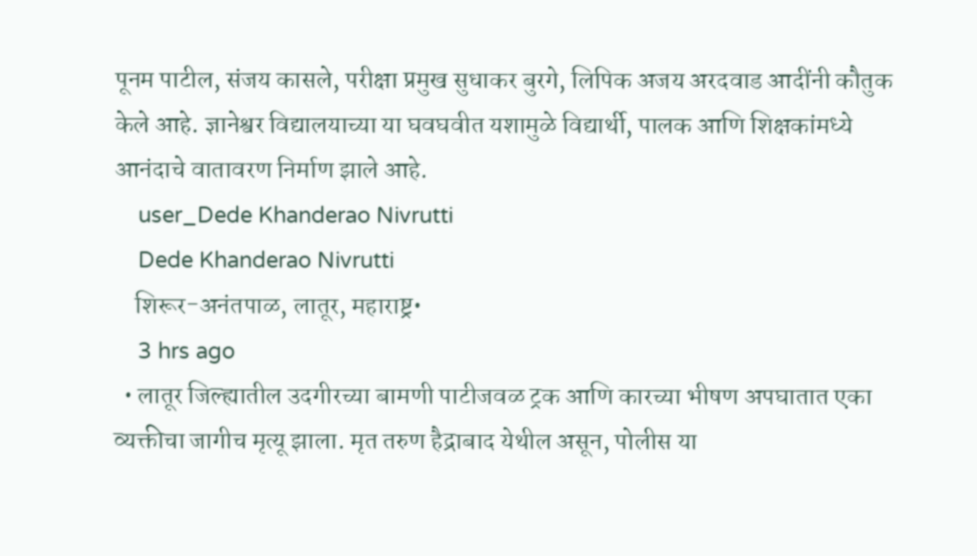पूनम पाटील, संजय कासले, परीक्षा प्रमुख सुधाकर बुरगे, लिपिक अजय अरदवाड आदींनी कौतुक केले आहे. ज्ञानेश्वर विद्यालयाच्या या घवघवीत यशामुळे विद्यार्थी, पालक आणि शिक्षकांमध्ये आनंदाचे वातावरण निर्माण झाले आहे.
    user_Dede Khanderao Nivrutti
    Dede Khanderao Nivrutti
    शिरूर-अनंतपाळ, लातूर, महाराष्ट्र•
    3 hrs ago
  • लातूर जिल्ह्यातील उदगीरच्या बामणी पाटीजवळ ट्रक आणि कारच्या भीषण अपघातात एका व्यक्तीचा जागीच मृत्यू झाला. मृत तरुण हैद्राबाद येथील असून, पोलीस या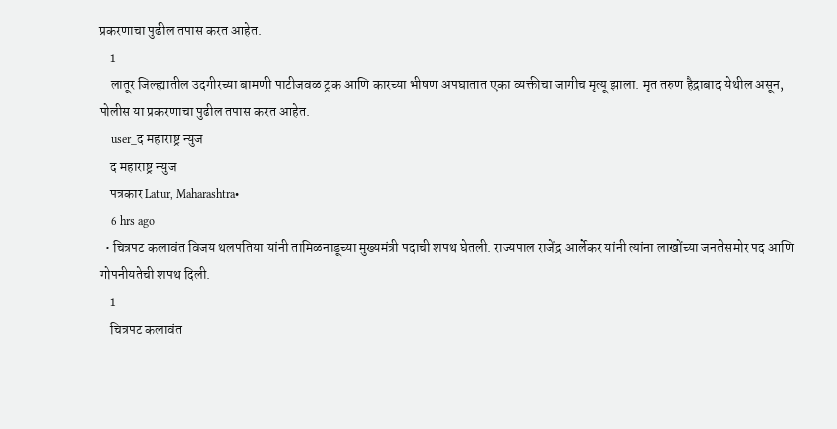प्रकरणाचा पुढील तपास करत आहेत.
    1
    लातूर जिल्ह्यातील उदगीरच्या बामणी पाटीजवळ ट्रक आणि कारच्या भीषण अपघातात एका व्यक्तीचा जागीच मृत्यू झाला. मृत तरुण हैद्राबाद येथील असून, पोलीस या प्रकरणाचा पुढील तपास करत आहेत.
    user_द महाराष्ट्र न्युज
    द महाराष्ट्र न्युज
    पत्रकार Latur, Maharashtra•
    6 hrs ago
  • चित्रपट कलावंत विजय थलपतिया यांनी तामिळनाडूच्या मुख्यमंत्री पदाची शपथ घेतली. राज्यपाल राजेंद्र आर्लेकर यांनी त्यांना लाखोंच्या जनतेसमोर पद आणि गोपनीयतेची शपथ दिली.
    1
    चित्रपट कलावंत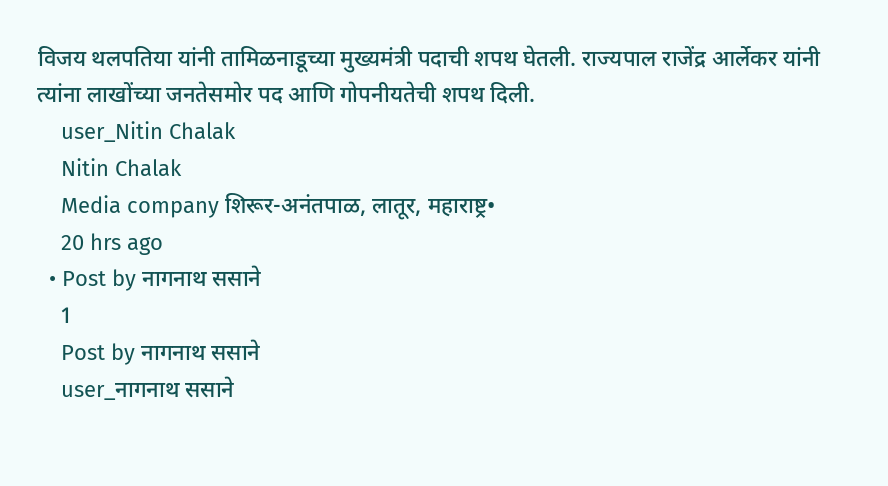विजय थलपतिया यांनी तामिळनाडूच्या मुख्यमंत्री पदाची शपथ घेतली. राज्यपाल राजेंद्र आर्लेकर यांनी त्यांना लाखोंच्या जनतेसमोर पद आणि गोपनीयतेची शपथ दिली.
    user_Nitin Chalak
    Nitin Chalak
    Media company शिरूर-अनंतपाळ, लातूर, महाराष्ट्र•
    20 hrs ago
  • Post by नागनाथ ससाने
    1
    Post by नागनाथ ससाने
    user_नागनाथ ससाने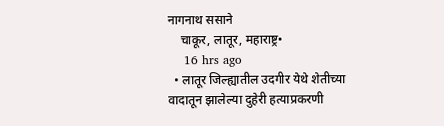नागनाथ ससाने
    चाकूर, लातूर, महाराष्ट्र•
    16 hrs ago
  • लातूर जिल्ह्यातील उदगीर येथे शेतीच्या वादातून झालेल्या दुहेरी हत्याप्रकरणी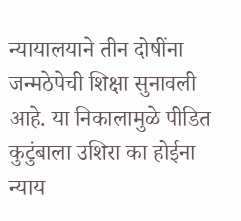न्यायालयाने तीन दोषींना जन्मठेपेची शिक्षा सुनावली आहे. या निकालामुळे पीडित कुटुंबाला उशिरा का होईना न्याय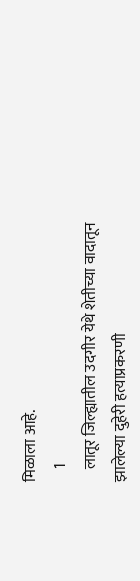मिळाला आहे.
    1
    लातूर जिल्ह्यातील उदगीर येथे शेतीच्या वादातून झालेल्या दुहेरी हत्याप्रकरणी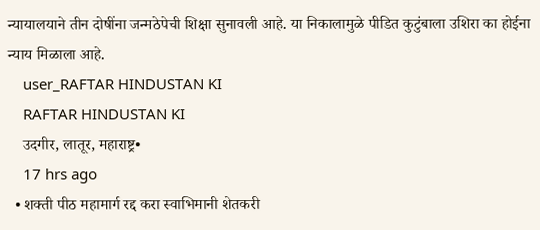न्यायालयाने तीन दोषींना जन्मठेपेची शिक्षा सुनावली आहे. या निकालामुळे पीडित कुटुंबाला उशिरा का होईना न्याय मिळाला आहे.
    user_RAFTAR HINDUSTAN KI
    RAFTAR HINDUSTAN KI
    उदगीर, लातूर, महाराष्ट्र•
    17 hrs ago
  • शक्ती पीठ महामार्ग रद्द करा स्वाभिमानी शेतकरी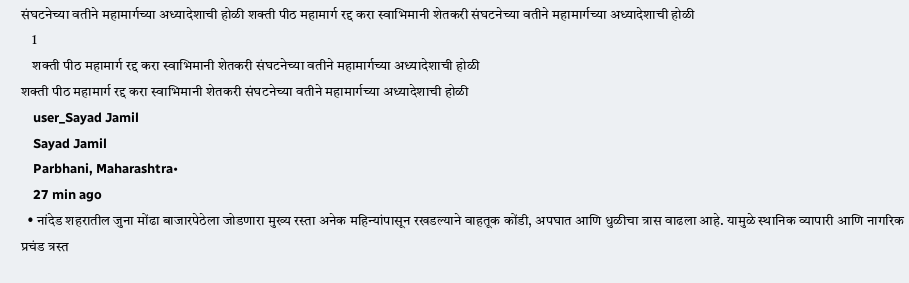संघटनेच्या वतीने महामार्गच्या अध्यादेशाची होळी शक्ती पीठ महामार्ग रद्द करा स्वाभिमानी शेतकरी संघटनेच्या वतीने महामार्गच्या अध्यादेशाची होळी
    1
    शक्ती पीठ महामार्ग रद्द करा स्वाभिमानी शेतकरी संघटनेच्या वतीने महामार्गच्या अध्यादेशाची होळी
शक्ती पीठ महामार्ग रद्द करा स्वाभिमानी शेतकरी संघटनेच्या वतीने महामार्गच्या अध्यादेशाची होळी
    user_Sayad Jamil
    Sayad Jamil
    Parbhani, Maharashtra•
    27 min ago
  • नांदेड शहरातील जुना मोंढा बाजारपेठेला जोडणारा मुख्य रस्ता अनेक महिन्यांपासून रखडल्याने वाहतूक कोंडी, अपघात आणि धुळीचा त्रास वाढला आहे. यामुळे स्थानिक व्यापारी आणि नागरिक प्रचंड त्रस्त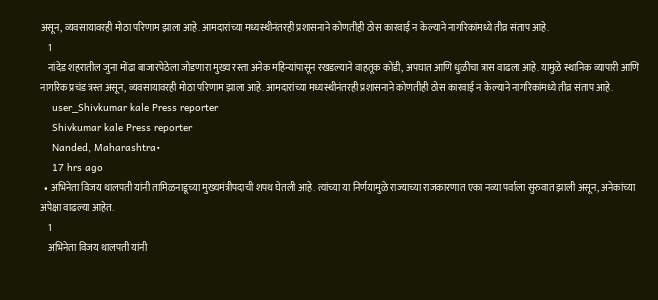असून, व्यवसायावरही मोठा परिणाम झाला आहे. आमदारांच्या मध्यस्थीनंतरही प्रशासनाने कोणतीही ठोस कारवाई न केल्याने नागरिकांमध्ये तीव्र संताप आहे.
    1
    नांदेड शहरातील जुना मोंढा बाजारपेठेला जोडणारा मुख्य रस्ता अनेक महिन्यांपासून रखडल्याने वाहतूक कोंडी, अपघात आणि धुळीचा त्रास वाढला आहे. यामुळे स्थानिक व्यापारी आणि नागरिक प्रचंड त्रस्त असून, व्यवसायावरही मोठा परिणाम झाला आहे. आमदारांच्या मध्यस्थीनंतरही प्रशासनाने कोणतीही ठोस कारवाई न केल्याने नागरिकांमध्ये तीव्र संताप आहे.
    user_Shivkumar kale Press reporter
    Shivkumar kale Press reporter
    Nanded, Maharashtra•
    17 hrs ago
  • अभिनेता विजय थालपती यांनी तामिळनाडूच्या मुख्यमंत्रीपदाची शपथ घेतली आहे. त्यांच्या या निर्णयामुळे राज्याच्या राजकारणात एका नव्या पर्वाला सुरुवात झाली असून, अनेकांच्या अपेक्षा वाढल्या आहेत.
    1
    अभिनेता विजय थालपती यांनी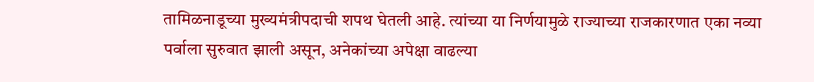तामिळनाडूच्या मुख्यमंत्रीपदाची शपथ घेतली आहे. त्यांच्या या निर्णयामुळे राज्याच्या राजकारणात एका नव्या पर्वाला सुरुवात झाली असून, अनेकांच्या अपेक्षा वाढल्या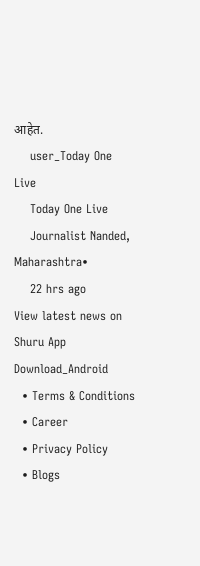आहेत.
    user_Today One Live
    Today One Live
    Journalist Nanded, Maharashtra•
    22 hrs ago
View latest news on Shuru App
Download_Android
  • Terms & Conditions
  • Career
  • Privacy Policy
  • Blogs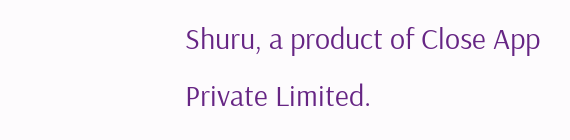Shuru, a product of Close App Private Limited.